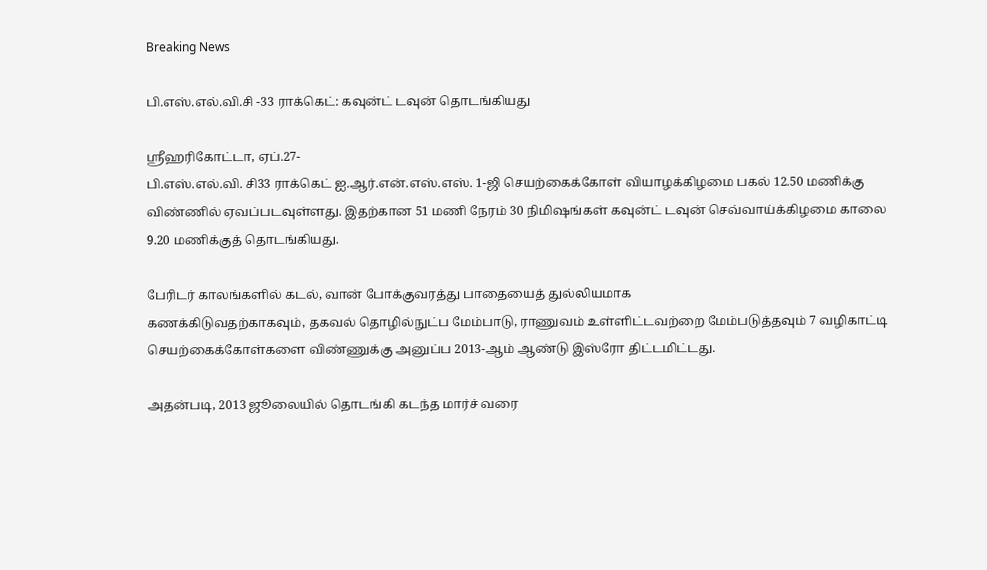Breaking News

பி.எஸ்.எல்.வி.சி -33 ராக்கெட்: கவுன்ட் டவுன் தொடங்கியது

ஸ்ரீஹரிகோட்டா, ஏப்.27-
பி.எஸ்.எல்.வி. சி33 ராக்கெட் ஐ.ஆர்.என்.எஸ்.எஸ். 1-ஜி செயற்கைக்கோள் வியாழக்கிழமை பகல் 12.50 மணிக்கு விண்ணில் ஏவப்படவுள்ளது. இதற்கான 51 மணி நேரம் 30 நிமிஷங்கள் கவுன்ட் டவுன் செவ்வாய்க்கிழமை காலை 9.20 மணிக்குத் தொடங்கியது.

பேரிடர் காலங்களில் கடல், வான் போக்குவரத்து பாதையைத் துல்லியமாக
கணக்கிடுவதற்காகவும், தகவல் தொழில்நுட்ப மேம்பாடு, ராணுவம் உள்ளிட்டவற்றை மேம்படுத்தவும் 7 வழிகாட்டி செயற்கைக்கோள்களை விண்ணுக்கு அனுப்ப 2013-ஆம் ஆண்டு இஸ்ரோ திட்டமிட்டது.

அதன்படி, 2013 ஜூலையில் தொடங்கி கடந்த மார்ச் வரை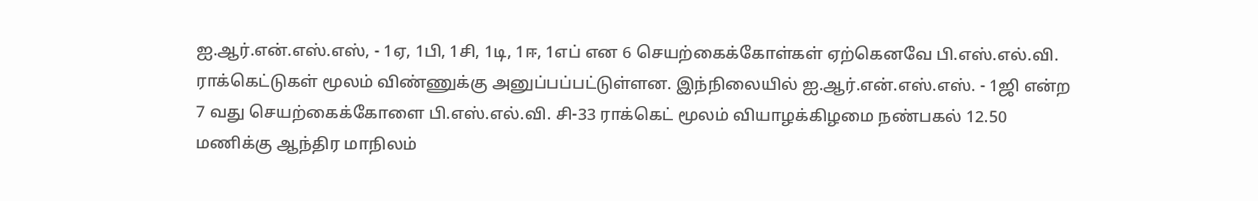ஐ.ஆர்.என்.எஸ்.எஸ், - 1ஏ, 1பி, 1சி, 1டி, 1ஈ, 1எப் என 6 செயற்கைக்கோள்கள் ஏற்கெனவே பி.எஸ்.எல்.வி. ராக்கெட்டுகள் மூலம் விண்ணுக்கு அனுப்பப்பட்டுள்ளன. இந்நிலையில் ஐ.ஆர்.என்.எஸ்.எஸ். - 1ஜி என்ற 7 வது செயற்கைக்கோளை பி.எஸ்.எல்.வி. சி-33 ராக்கெட் மூலம் வியாழக்கிழமை நண்பகல் 12.50 மணிக்கு ஆந்திர மாநிலம்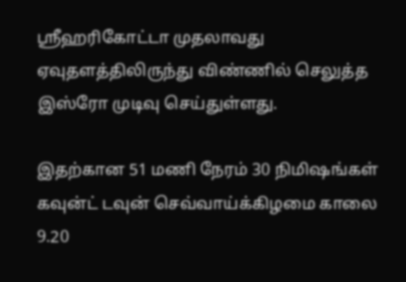ஸ்ரீஹரிகோட்டா முதலாவது ஏவுதளத்திலிருந்து விண்ணில் செலுத்த இஸ்ரோ முடிவு செய்துள்ளது.

இதற்கான 51 மணி நேரம் 30 நிமிஷங்கள் கவுன்ட் டவுன் செவ்வாய்க்கிழமை காலை 9.20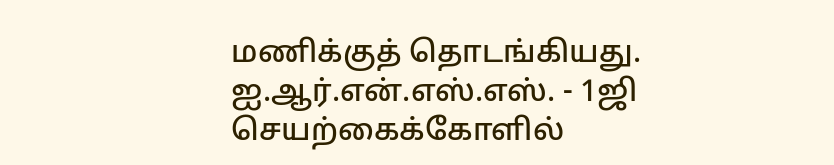மணிக்குத் தொடங்கியது. ஐ.ஆர்.என்.எஸ்.எஸ். - 1ஜி செயற்கைக்கோளில்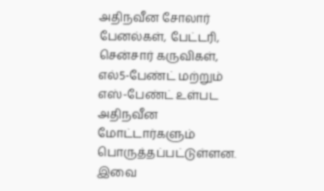அதிநவீன சோலார் பேனல்கள், பேட்டரி, சென்சார் கருவிகள், எல்5-பேண்ட் மற்றும் எஸ்-பேண்ட் உள்பட அதிநவீன மோட்டார்களும் பொருத்தப்பட்டுள்ளன. இவை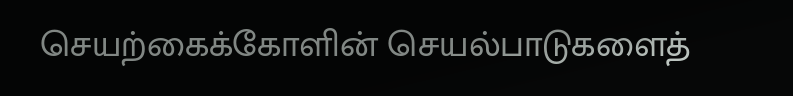செயற்கைக்கோளின் செயல்பாடுகளைத்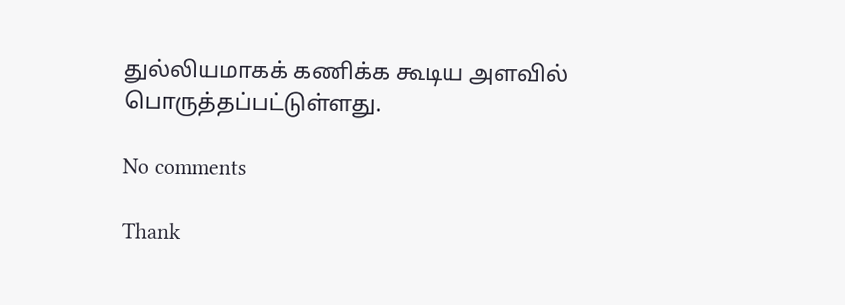துல்லியமாகக் கணிக்க கூடிய அளவில் பொருத்தப்பட்டுள்ளது.

No comments

Thank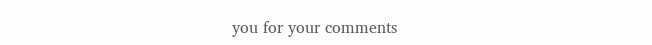you for your comments